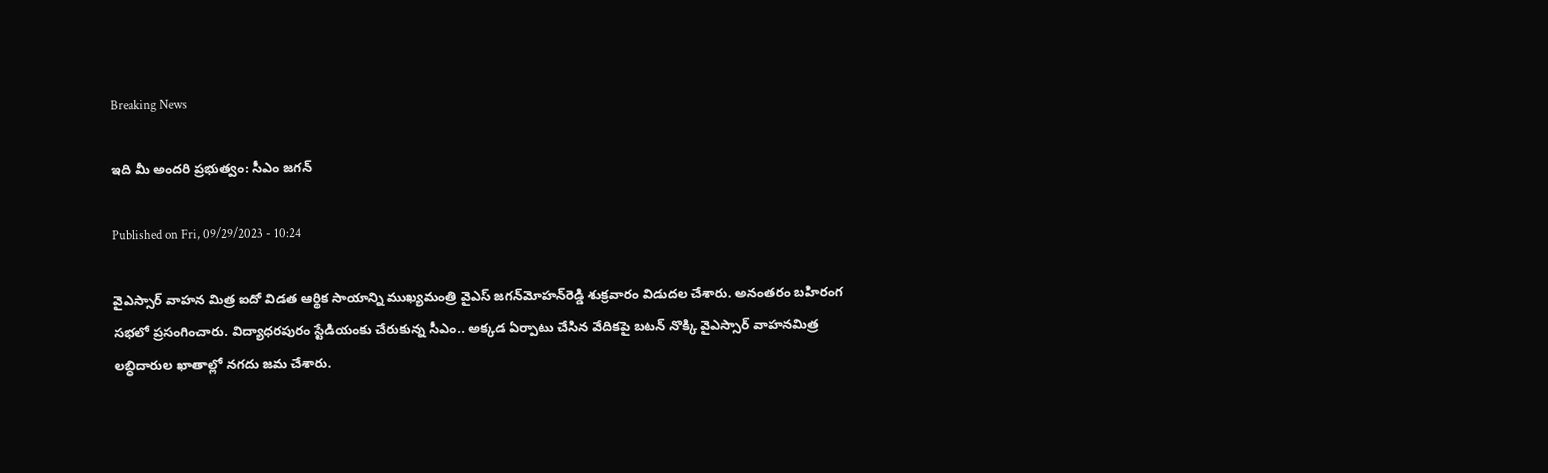Breaking News

ఇది మీ అందరి ప్రభుత్వం: సీఎం జగన్‌

Published on Fri, 09/29/2023 - 10:24

వైఎస్సార్‌ వాహన మిత్ర ఐదో విడత ఆర్థిక సాయాన్ని ముఖ్యమంత్రి వైఎస్‌ జగన్‌మోహన్‌రెడ్డి శుక్రవారం విడుదల చేశారు. అనంతరం బహిరంగ సభలో ప్రసంగించారు. విద్యాధరపురం స్టేడియంకు చేరుకున్న సీఎం.. అక్కడ ఏర్పాటు చేసిన వేదికపై బటన్‌ నొక్కి వైఎస్సార్‌ వాహనమిత్ర లబ్ధిదారుల ఖాతాల్లో నగదు జమ చేశారు.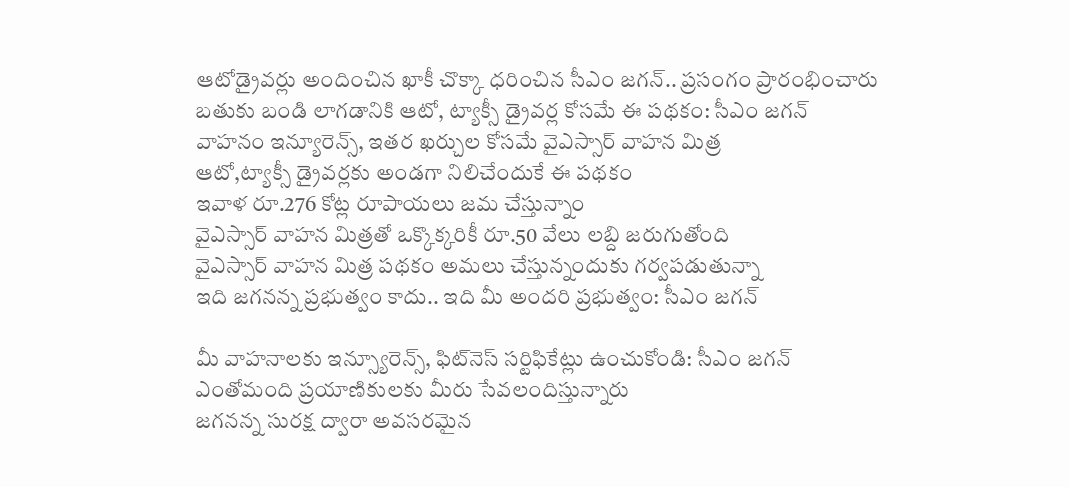ఆటోడ్రైవర్లు అందించిన ఖాకీ చొక్కా ధరించిన సీఎం జగన్‌.. ప్రసంగం ప్రారంభించారు
బతుకు బండి లాగడానికి ఆటో, ట్యాక్సీ డ్రైవర్ల కోసమే ఈ పథకం: సీఎం జగన్‌
వాహనం ఇన్యూరెన్స్‌, ఇతర ఖర్చుల కోసమే వైఎస్సార్‌ వాహన మిత్ర
ఆటో,ట్యాక్సీ డ్రైవర్లకు అండగా నిలిచేందుకే ఈ పథకం
ఇవాళ రూ.276 కోట్ల రూపాయలు జమ చేస్తున్నాం
వైఎస్సార్‌ వాహన మిత్రతో ఒక్కొక్కరికీ రూ.50 వేలు లబ్ది జరుగుతోంది
వైఎస్సార్‌ వాహన మిత్ర పథకం అమలు చేస్తున్నందుకు గర్వపడుతున్నా
ఇది జగనన్న ప్రభుత్వం కాదు.. ఇది మీ అందరి ప్రభుత్వం: సీఎం జగన్‌

మీ వాహనాలకు ఇన్స్యూరెన్స్‌, ఫిట్‌నెస్‌ సర్టిఫికేట్లు ఉంచుకోండి: సీఎం జగన్‌
ఎంతోమంది ప్రయాణికులకు మీరు సేవలందిస్తున్నారు
జగనన్న సురక్ష ద్వారా అవసరమైన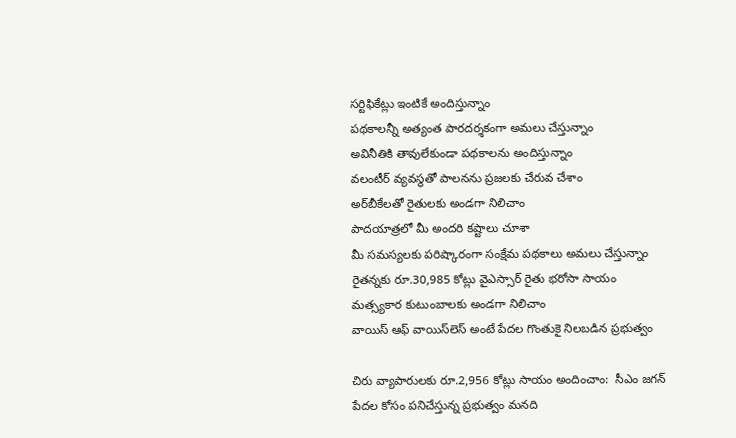సర్టిఫికేట్లు ఇంటికే అందిస్తున్నాం
పథకాలన్నీ అత్యంత పారదర్శకంగా అమలు చేస్తున్నాం
అవినీతికి తావులేకుండా పథకాలను అందిస్తున్నాం
వలంటీర్‌ వ్యవస్థతో పాలనను ప్రజలకు చేరువ చేశాం
అర్‌బీకేలతో రైతులకు అండగా నిలిచాం
పాదయాత్రలో మీ అందరి కష్టాలు చూశా
మీ సమస్యలకు పరిష్కారంగా సంక్షేమ పథకాలు అమలు చేస్తున్నాం
రైతన్నకు రూ.30,985 కోట్లు వైఎస్సార్‌ రైతు భరోసా సాయం
మత్స్యకార కుటుంబాలకు అండగా నిలిచాం
వాయిస్‌ ఆఫ్‌ వాయిస్‌లెస్‌ అంటే పేదల గొంతుకై నిలబడిన ప్రభుత్వం

చిరు వ్యాపారులకు రూ.2,956 కోట్లు సాయం అందించాం:  సీఎం జగన్‌
పేదల కోసం పనిచేస్తున్న ప్రభుత్వం మనది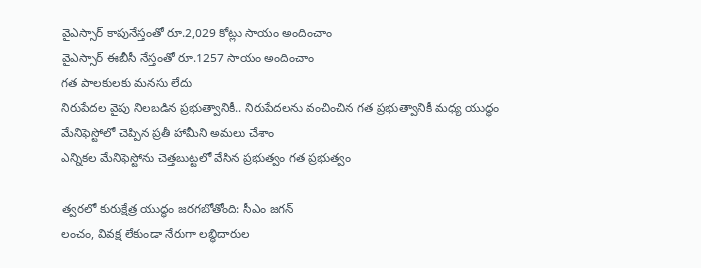వైఎస్సార్‌ కాపునేస్తంతో రూ.2,029 కోట్లు సాయం అందించాం
వైఎస్సార్‌ ఈబీసీ నేస్తంతో రూ.1257 సాయం అందించాం
గత పాలకులకు మనసు లేదు
నిరుపేదల వైపు నిలబడిన ప్రభుత్వానికీ.. నిరుపేదలను వంచించిన గత ప్రభుత్వానికీ మధ్య యుద్ధం
మేనిఫెస్టోలో చెప్పిన ప్రతీ హామీని అమలు చేశాం
ఎన్నికల మేనిఫెస్టోను చెత్తబుట్టలో వేసిన ప్రభుత్వం గత ప్రభుత్వం

త్వరలో కురుక్షేత్ర యుద్ధం జరగబోతోంది: సీఎం జగన్‌
లంచం, వివక్ష లేకుండా నేరుగా లబ్ధిదారుల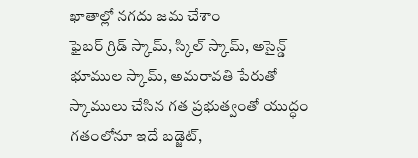ఖాతాల్లో నగదు జమ చేశాం
ఫైబర్‌ గ్రిడ్‌ స్కామ్‌, స్కిల్‌ స్కామ్‌, అసైన్డ్‌ భూముల స్కామ్‌, అమరావతి పేరుతో స్కాములు చేసిన గత ప్రభుత్వంతో యుద్ధం
గతంలోనూ ఇదే బడ్జెట్‌,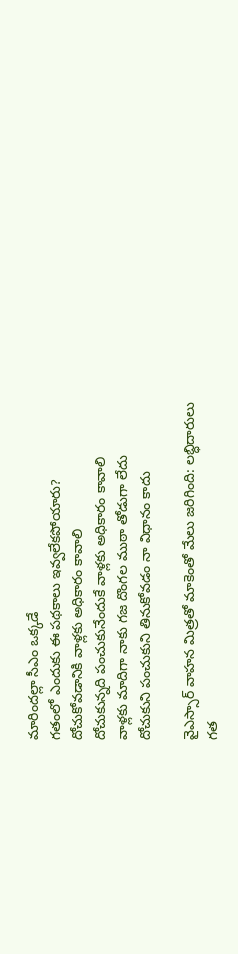మారిందల్లా సీఎం ఒక్కడే
గతంలో ఎందుకు ఈ పథకాలు ఇవ్వలేకపోయారు?
దోచుకోవడానికి వాళ్లకు అధికారం కావాలి
దోచుకున్నది పంచుకునేందుకే వాళ్లకు అధికారం కావాలి
వాళ్లకు మాదిగా నాకు గజ దొంగల ముఠా తోడుగా లేదు
దోచుకుని పంచుకుని తినుకోవడం నా విధానం కాదు

వైఎస్సార్‌ వాహన మిత్రతో మాకెంతో మేలు జరిగింది: లబ్ధిదారులు
గత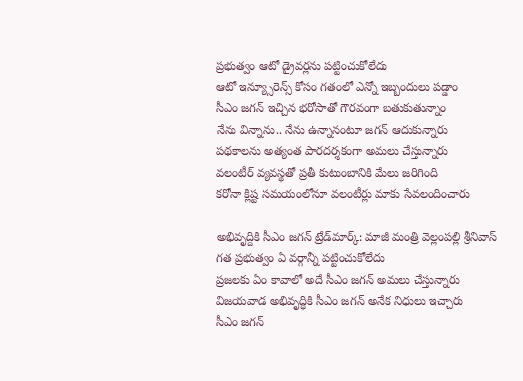ప్రభుత్వం ఆటో డ్రైవర్లను పట్టించుకోలేదు
ఆటో ఇన్య్సూరెన్స్‌ కోసం గతంలో ఎన్నో ఇబ్బందులు పడ్డాం
సీఎం జగన్‌ ఇచ్చిన భరోసాతో గౌరవంగా బతుకుతున్నాం
నేను విన్నాను.. నేను ఉన్నానంటూ జగన్‌ ఆదుకున్నారు
పథకాలను అత్యంత పారదర్శకంగా అమలు చేస్తున్నారు
వలంటీర్‌ వ్యవస్థతో ప్రతీ కుటుంబానికి మేలు జరిగింది
కరోనా క్లిష్ట సమయంలోనూ వలంటీర్లు మాకు సేవలందించారు

అభివృద్దికి సీఎం జగన్‌ ట్రేడ్‌మార్క్‌: మాజీ మంత్రి వెల్లంపల్లి శ్రీనివాస్‌
గత ప్రభుత్వం ఏ వర్గాన్నీ పట్టించుకోలేదు
ప్రజలకు ఏం కావాలో అదే సీఎం జగన్‌ అమలు చేస్తున్నారు
విజయవాడ అభివృద్ధికి సీఎం జగన్‌ అనేక నిధులు ఇచ్చారు
సీఎం జగన్‌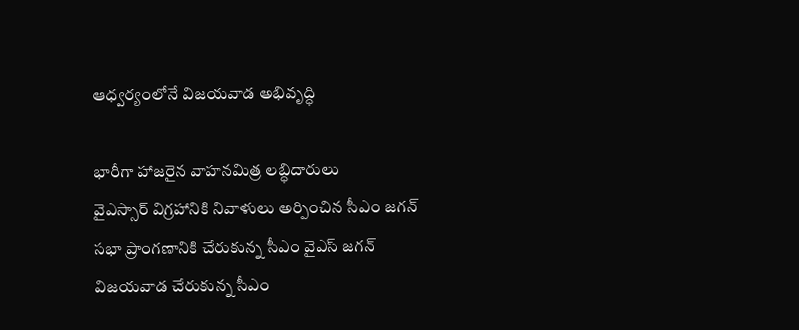ఆధ్వర్యంలోనే విజయవాడ అభివృద్ధి

భారీగా హాజరైన వాహనమిత్ర లబ్ధిదారులు
వైఎస్సార్‌ విగ్రహానికి నివాళులు అర్పించిన సీఎం జగన్‌
సభా ప్రాంగణానికి చేరుకున్న సీఎం వైఎస్ జగన్
విజయవాడ చేరుకున్న సీఎం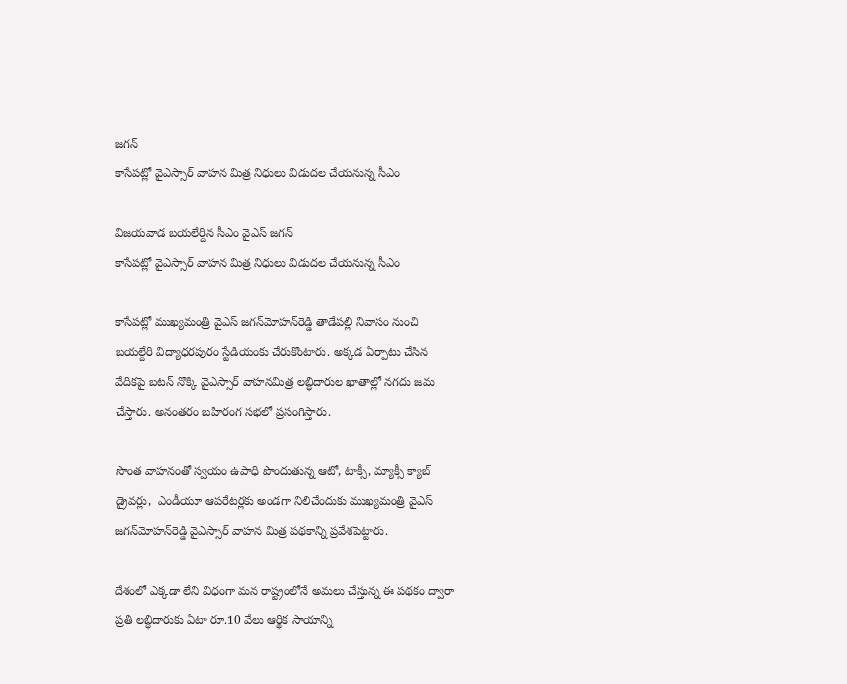జగన్‌
కాసేపట్లో వైఎస్సార్‌ వాహన మిత్ర నిధులు విడుదల చేయనున్న సీఎం

విజయవాడ బయలేర్దిన సీఎం వైఎస్‌ జగన్‌
కాసేపట్లో వైఎస్సార్‌ వాహన మిత్ర నిధులు విడుదల చేయనున్న సీఎం

కాసేపట్లో ముఖ్యమంత్రి వైఎస్‌ జగన్‌మోహన్‌రెడ్డి తాడేపల్లి నివాసం నుంచి బయల్దేరి విద్యాధరపురం స్టేడియంకు చేరుకొంటారు. అక్కడ ఏర్పాటు చేసిన వేదికపై బటన్‌ నొక్కి వైఎస్సార్‌ వాహనమిత్ర లబ్ధిదారుల ఖాతాల్లో నగదు జమ చేస్తారు. అనంతరం బహిరంగ సభలో ప్రసంగిస్తారు.

సొంత వాహనంతో స్వయం ఉపాధి పొందుతున్న ఆటో, టాక్సీ, మ్యాక్సీ క్యాబ్‌ డ్రైవర్లు,  ఎండీయూ ఆపరేటర్లకు అండగా నిలిచేందుకు ముఖ్యమంత్రి వైఎస్‌ జగన్‌మోహన్‌రెడ్డి వైఎస్సార్‌ వాహన మిత్ర పథకాన్ని ప్రవేశపెట్టారు.

దేశంలో ఎక్కడా లేని విధంగా మన రాష్ట్రంలోనే అమలు చేస్తున్న ఈ పథకం ద్వారా ప్రతి లబ్ధిదారుకు ఏటా రూ.10 వేలు ఆర్థిక సాయాన్ని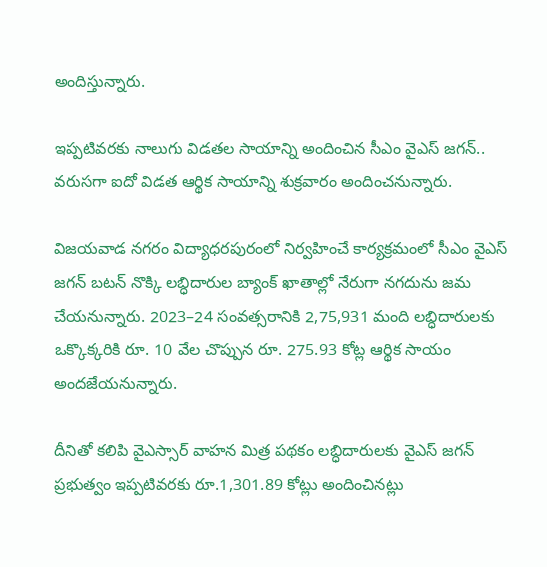అందిస్తున్నారు.

ఇప్పటివరకు నాలుగు విడతల సాయాన్ని అందించిన సీఎం వైఎస్‌ జగన్‌.. వరుసగా ఐదో విడత ఆర్థిక సాయాన్ని శుక్రవారం అందించనున్నారు.

విజయవాడ నగరం విద్యాధరపురంలో నిర్వహించే కార్యక్రమంలో సీఎం వైఎస్‌ జగన్‌ బటన్‌ నొక్కి లబ్ధిదారుల బ్యాంక్‌ ఖాతాల్లో నేరుగా నగదును జమ చేయనున్నారు. 2023–24 సంవత్సరానికి 2,75,931 మంది లబ్ధిదారులకు ఒక్కొక్కరికి రూ. 10 వేల చొప్పున రూ. 275.93 కోట్ల ఆర్థిక సాయం అందజేయనున్నారు.

దీనితో కలిపి వైఎస్సార్‌ వాహన మిత్ర పథకం లబ్ధిదారులకు వైఎస్‌ జగన్‌ ప్రభుత్వం ఇప్పటివరకు రూ.1,301.89 కోట్లు అందించినట్లు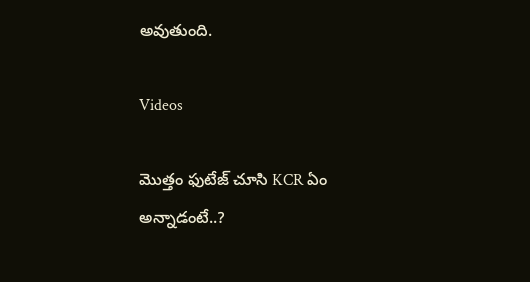అవుతుంది.

Videos

మొత్తం ఫుటేజ్ చూసి KCR ఏం అన్నాడంటే..?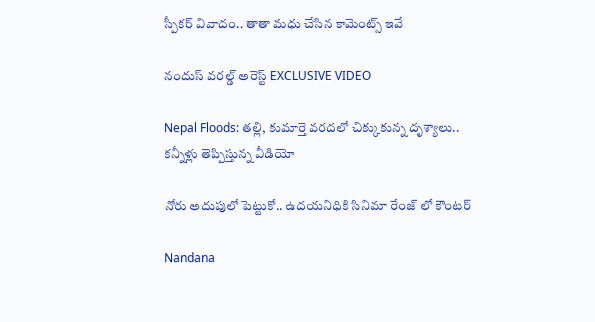స్పీకర్ వివాదం.. తాతా మధు చేసిన కామెంట్స్ ఇవే

నందుస్ వరల్డ్ అరెస్ట్ EXCLUSIVE VIDEO

Nepal Floods: తల్లి, కుమార్తె వరదలో చిక్కుకున్న దృశ్యాలు.. కన్నీళ్లు తెప్పిస్తున్న వీడియో

నోరు అదుపులో పెట్టుకో.. ఉదయనిధికి సినిమా రేంజ్ లో కౌంటర్

Nandana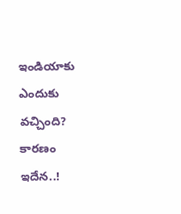ఇండియాకు ఎందుకు వచ్చింది? కారణం ఇదేన..!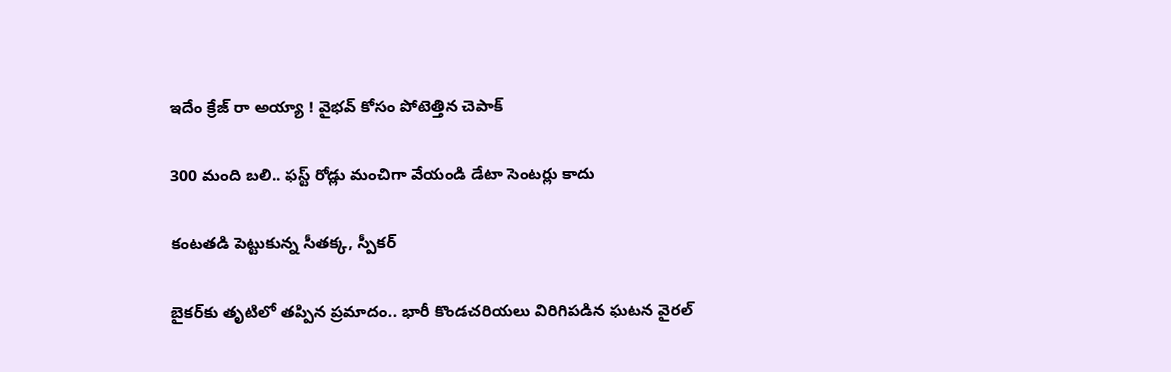ఇదేం క్రేజ్ రా అయ్యా ! వైభవ్ కోసం పోటెత్తిన చెపాక్

300 మంది బలి.. ఫస్ట్ రోడ్లు మంచిగా వేయండి డేటా సెంటర్లు కాదు

కంటతడి పెట్టుకున్న సీతక్క, స్పీకర్

బైకర్‌కు తృటిలో తప్పిన ప్రమాదం.. భారీ కొండచరియలు విరిగిపడిన ఘటన వైరల్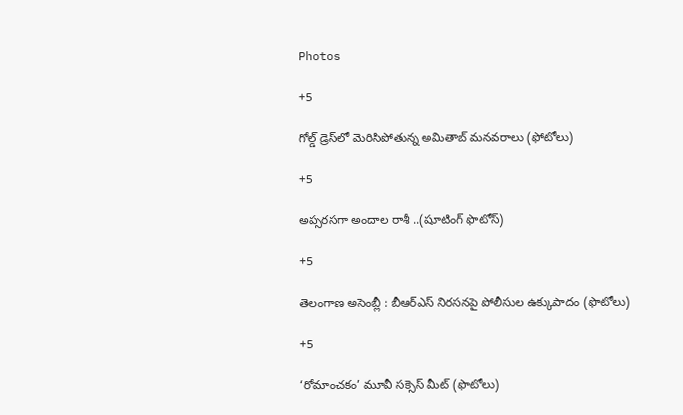Photos

+5

గోల్డ్ డ్రెస్‌లో మెరిసిపోతున్న అమితాబ్ మనవరాలు (ఫోటోలు)

+5

అప్సరసగా అందాల రాశీ ..(షూటింగ్‌ ఫొటోస్‌)

+5

తెలంగాణ అసెం‍బ్లీ : బీఆర్‌ఎస్‌ నిరసనపై పోలీసుల ఉక్కుపాదం (ఫొటోలు)

+5

‘రోమాంచకం’ మూవీ సక్సెస్ మీట్ (ఫొటోలు)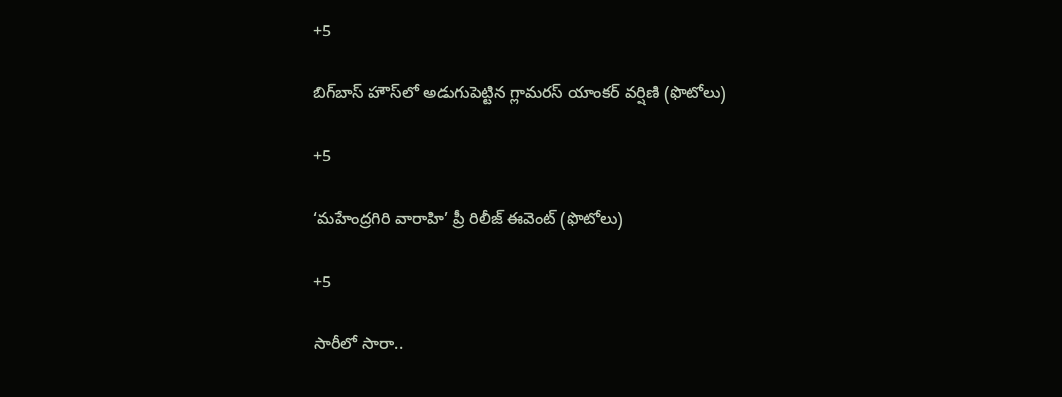+5

బిగ్‌బాస్ హౌస్‌లో అడుగుపెట్టిన గ్లామరస్ యాంకర్ వర్షిణి (ఫొటోలు)

+5

‘మహేంద్రగిరి వారాహి’ ప్రీ రిలీజ్‌ ఈవెంట్‌ (ఫొటోలు)

+5

సారీలో సారా..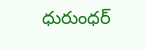ధురుంధర్‌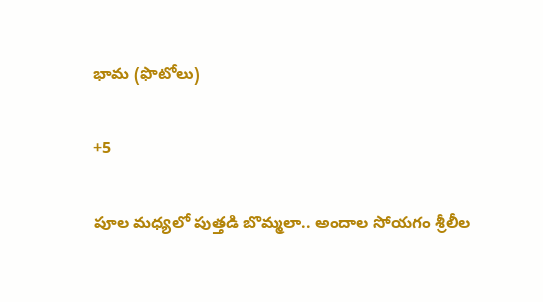భామ (ఫొటోలు)

+5

పూల మధ్యలో పుత్తడి బొమ్మలా.. అందాల సోయగం శ్రీలీల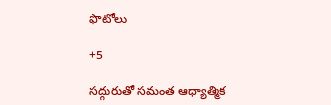ఫొటోలు

+5

సద్గురుతో సమంత ఆధ్యాత్మిక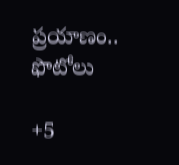ప్రయాణం.. ఫొటోలు

+5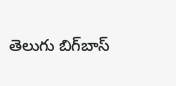తెలుగు బిగ్‌బాస్‌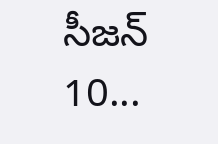సీజన్‌ 10...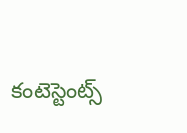కంటెస్టెంట్స్‌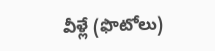వీళ్లే (ఫొటోలు)